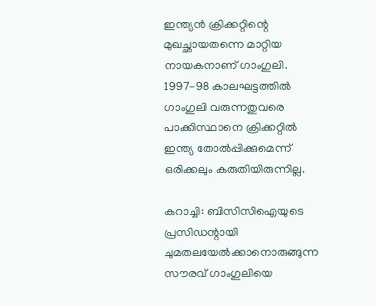ഇന്ത്യന്‍ ക്രിക്കറ്റിന്റെ മുഖച്ഛായതന്നെ മാറ്റിയ നായകനാണ് ഗാംഗുലി. 1997-98 കാലഘട്ടത്തില്‍ ഗാംഗുലി വരുന്നതുവരെ പാക്കിസ്ഥാനെ ക്രിക്കറ്റില്‍ ഇന്ത്യ തോല്‍പ്പിക്കുമെന്ന് ഒരിക്കലും കരുതിയിരുന്നില്ല.

കറാച്ചി: ബിസിസിഐയുടെ പ്രസിഡന്റായി ചുമതലയേല്‍ക്കാനൊരുങ്ങുന്ന സൗരവ് ഗാംഗുലിയെ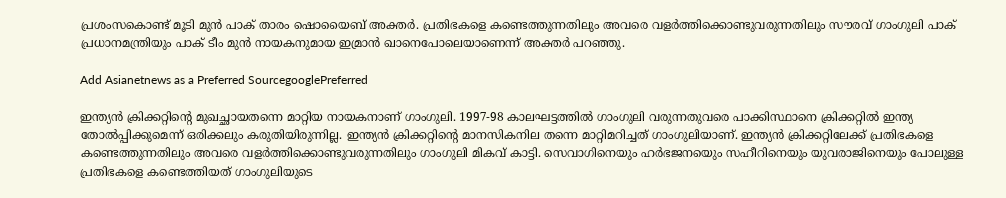പ്രശംസകൊണ്ട് മൂടി മുന്‍ പാക് താരം ഷൊയൈബ് അക്തര്‍. പ്രതിഭകളെ കണ്ടെത്തുന്നതിലും അവരെ വളര്‍ത്തിക്കൊണ്ടുവരുന്നതിലും സൗരവ് ഗാംഗുലി പാക് പ്രധാനമന്ത്രിയും പാക് ടീം മുന്‍ നായകനുമായ ഇമ്രാന്‍ ഖാനെപോലെയാണെന്ന് അക്തര്‍ പറഞ്ഞു.

Add Asianetnews as a Preferred SourcegooglePreferred

ഇന്ത്യന്‍ ക്രിക്കറ്റിന്റെ മുഖച്ഛായതന്നെ മാറ്റിയ നായകനാണ് ഗാംഗുലി. 1997-98 കാലഘട്ടത്തില്‍ ഗാംഗുലി വരുന്നതുവരെ പാക്കിസ്ഥാനെ ക്രിക്കറ്റില്‍ ഇന്ത്യ തോല്‍പ്പിക്കുമെന്ന് ഒരിക്കലും കരുതിയിരുന്നില്ല. ഇന്ത്യന്‍ ക്രിക്കറ്റിന്റെ മാനസികനില തന്നെ മാറ്റിമറിച്ചത് ഗാംഗുലിയാണ്. ഇന്ത്യന്‍ ക്രിക്കറ്റിലേക്ക് പ്രതിഭകളെ കണ്ടെത്തുന്നതിലും അവരെ വളര്‍ത്തിക്കൊണ്ടുവരുന്നതിലും ഗാംഗുലി മികവ് കാട്ടി. സെവാഗിനെയും ഹര്‍ഭജനയെും സഹീറിനെയും യുവരാജിനെയും പോലുള്ള പ്രതിഭകളെ കണ്ടെത്തിയത് ഗാംഗുലിയുടെ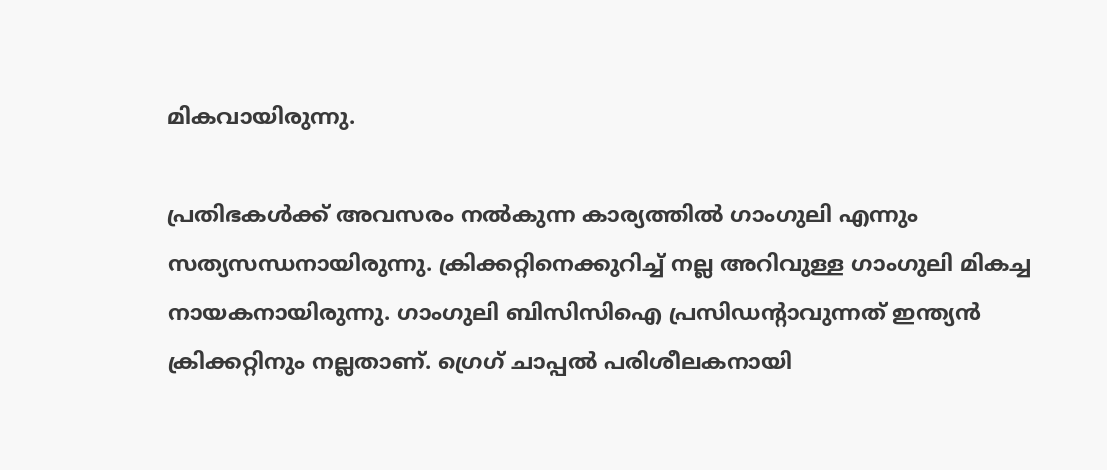മികവായിരുന്നു.

പ്രതിഭകള്‍ക്ക് അവസരം നല്‍കുന്ന കാര്യത്തില്‍ ഗാംഗുലി എന്നും സത്യസന്ധനായിരുന്നു. ക്രിക്കറ്റിനെക്കുറിച്ച് നല്ല അറിവുള്ള ഗാംഗുലി മികച്ച നായകനായിരുന്നു. ഗാംഗുലി ബിസിസിഐ പ്രസിഡന്റാവുന്നത് ഇന്ത്യന്‍ ക്രിക്കറ്റിനും നല്ലതാണ്. ഗ്രെഗ് ചാപ്പല്‍ പരിശീലകനായി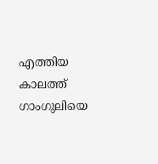എത്തിയ കാലത്ത് ഗാംഗുലിയെ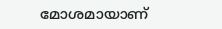മോശമായാണ്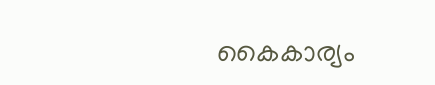കൈകാര്യം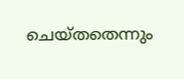ചെയ്തതെന്നും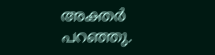അക്തര്‍ പറഞ്ഞു.